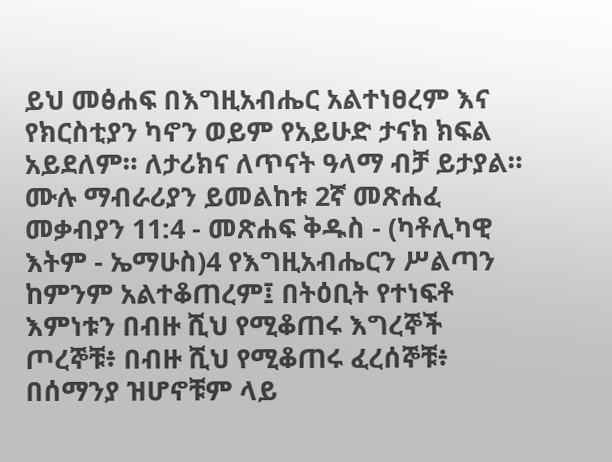ይህ መፅሐፍ በእግዚአብሔር አልተነፀረም እና የክርስቲያን ካኖን ወይም የአይሁድ ታናክ ክፍል አይደለም። ለታሪክና ለጥናት ዓላማ ብቻ ይታያል። ሙሉ ማብራሪያን ይመልከቱ 2ኛ መጽሐፈ መቃብያን 11:4 - መጽሐፍ ቅዱስ - (ካቶሊካዊ እትም - ኤማሁስ)4 የእግዚአብሔርን ሥልጣን ከምንም አልተቆጠረም፤ በትዕቢት የተነፍቶ እምነቱን በብዙ ሺህ የሚቆጠሩ እግረኞች ጦረኞቹ፥ በብዙ ሺህ የሚቆጠሩ ፈረሰኞቹ፥ በሰማንያ ዝሆኖቹም ላይ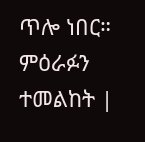ጥሎ ነበር። ምዕራፉን ተመልከት |